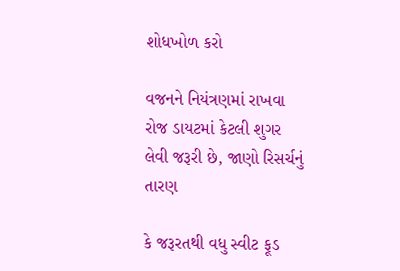શોધખોળ કરો

વજનને નિયંત્રણમાં રાખવા રોજ ડાયટમાં કેટલી શુગર લેવી જરૂરી છે, જાણો રિસર્ચનું તારણ

કે જરૂરતથી વધુ સ્વીટ ફૂડ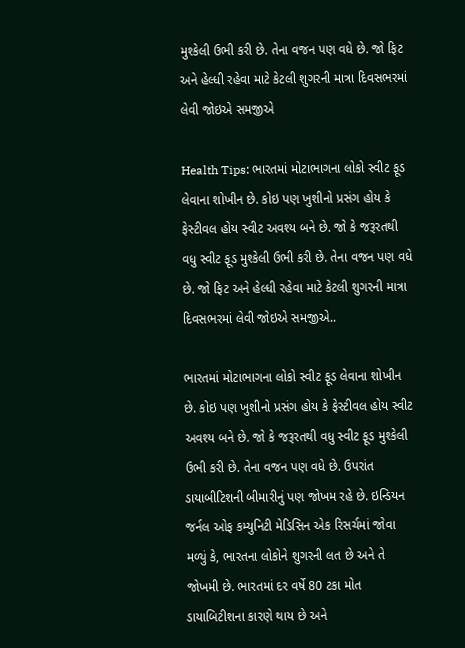મુશ્કેલી ઉભી કરી છે. તેના વજન પણ વધે છે. જો ફિટ અને હેલ્ધી રહેવા માટે કેટલી શુગરની માત્રા દિવસભરમાં લેવી જોઇએ સમજીએ

Health Tips: ભારતમાં મોટાભાગના લોકો સ્વીટ ફૂડ લેવાના શોખીન છે. કોઇ પણ ખુશીનો પ્રસંગ હોય કે ફેસ્ટીવલ હોય સ્વીટ અવશ્ય બને છે. જો કે જરૂરતથી વધુ સ્વીટ ફૂડ મુશ્કેલી ઉભી કરી છે. તેના વજન પણ વધે છે. જો ફિટ અને હેલ્ધી રહેવા માટે કેટલી શુગરની માત્રા દિવસભરમાં લેવી જોઇએ સમજીએ..

ભારતમાં મોટાભાગના લોકો સ્વીટ ફૂડ લેવાના શોખીન છે. કોઇ પણ ખુશીનો પ્રસંગ હોય કે ફેસ્ટીવલ હોય સ્વીટ અવશ્ય બને છે. જો કે જરૂરતથી વધુ સ્વીટ ફૂડ મુશ્કેલી ઉભી કરી છે. તેના વજન પણ વધે છે. ઉપરાંત ડાયાબીટિશની બીમારીનું પણ જોખમ રહે છે. ઇન્ડિયન જર્નલ ઓફ કમ્યુનિટી મેડિસિન એક રિસર્ચમાં જોવા મળ્યું કે, ભારતના લોકોને શુગરની લત છે અને તે જોખમી છે. ભારતમાં દર વર્ષે 80 ટકા મોત ડાયાબિટીશના કારણે થાય છે અને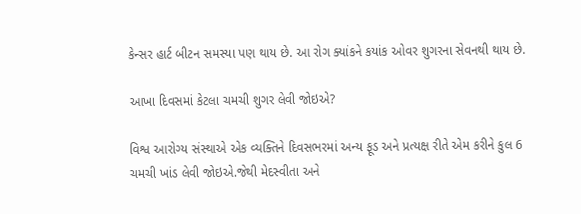કેન્સર હાર્ટ બીટન સમસ્યા પણ થાય છે. આ રોગ ક્યાંકને કયાંક ઓવર શુગરના સેવનથી થાય છે.

આખા દિવસમાં કેટલા ચમચી શુગર લેવી જોઇએ?

વિશ્વ આરોગ્ય સંસ્થાએ એક વ્યક્તિને દિવસભરમાં અન્ય ફૂડ અને પ્રત્યક્ષ રીતે એમ કરીને કુલ 6 ચમચી ખાંડ લેવી જોઇએ.જેથી મેદસ્વીતા અને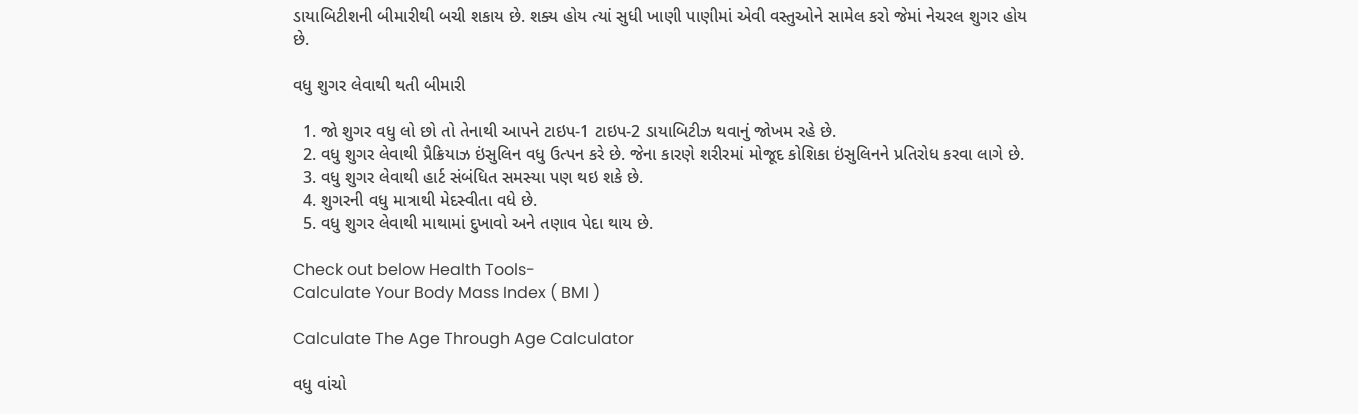ડાયાબિટીશની બીમારીથી બચી શકાય છે. શક્ય હોય ત્યાં સુધી ખાણી પાણીમાં એવી વસ્તુઓને સામેલ કરો જેમાં નેચરલ શુગર હોય છે.

વધુ શુગર લેવાથી થતી બીમારી

  1. જો શુગર વધુ લો છો તો તેનાથી આપને ટાઇપ-1 ટાઇપ-2 ડાયાબિટીઝ થવાનું જોખમ રહે છે.
  2. વધુ શુગર લેવાથી પ્રૈક્રિયાઝ ઇંસુલિન વધુ ઉત્પન કરે છે. જેના કારણે શરીરમાં મોજૂદ કોશિકા ઇંસુલિનને પ્રતિરોધ કરવા લાગે છે.
  3. વધુ શુગર લેવાથી હાર્ટ સંબંધિત સમસ્યા પણ થઇ શકે છે.
  4. શુગરની વધુ માત્રાથી મેદસ્વીતા વધે છે.
  5. વધુ શુગર લેવાથી માથામાં દુખાવો અને તણાવ પેદા થાય છે.

Check out below Health Tools-
Calculate Your Body Mass Index ( BMI )

Calculate The Age Through Age Calculator

વધુ વાંચો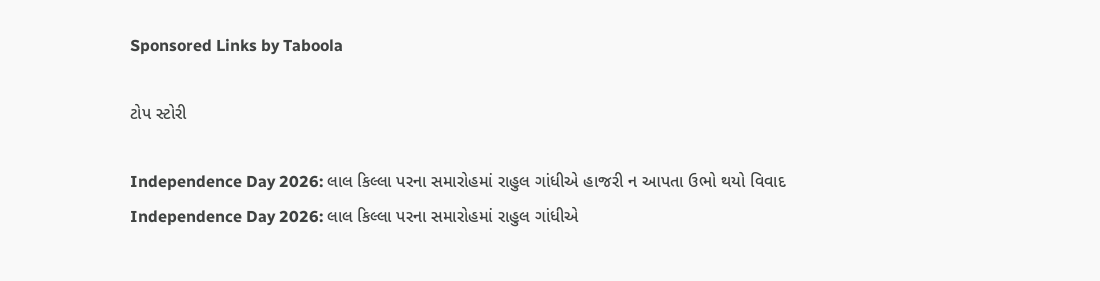Sponsored Links by Taboola

ટોપ સ્ટોરી

Independence Day 2026: લાલ કિલ્લા પરના સમારોહમાં રાહુલ ગાંધીએ હાજરી ન આપતા ઉભો થયો વિવાદ
Independence Day 2026: લાલ કિલ્લા પરના સમારોહમાં રાહુલ ગાંધીએ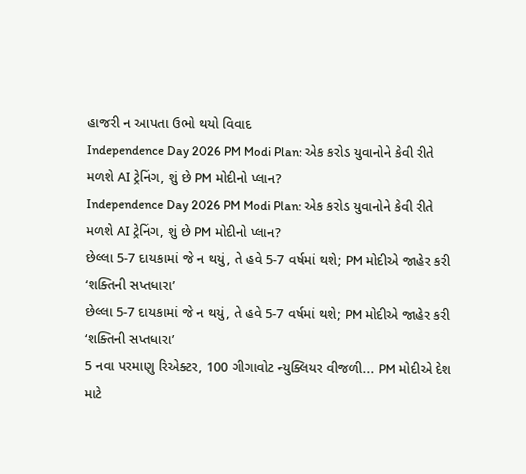હાજરી ન આપતા ઉભો થયો વિવાદ
Independence Day 2026 PM Modi Plan: એક કરોડ યુવાનોને કેવી રીતે મળશે AI ટ્રેનિંગ, શું છે PM મોદીનો પ્લાન?
Independence Day 2026 PM Modi Plan: એક કરોડ યુવાનોને કેવી રીતે મળશે AI ટ્રેનિંગ, શું છે PM મોદીનો પ્લાન?
છેલ્લા 5-7 દાયકામાં જે ન થયું, તે હવે 5-7 વર્ષમાં થશે; PM મોદીએ જાહેર કરી ‘શક્તિની સપ્તધારા’
છેલ્લા 5-7 દાયકામાં જે ન થયું, તે હવે 5-7 વર્ષમાં થશે; PM મોદીએ જાહેર કરી ‘શક્તિની સપ્તધારા’
5 નવા પરમાણુ રિએક્ટર, 100 ગીગાવોટ ન્યુક્લિયર વીજળી... PM મોદીએ દેશ માટે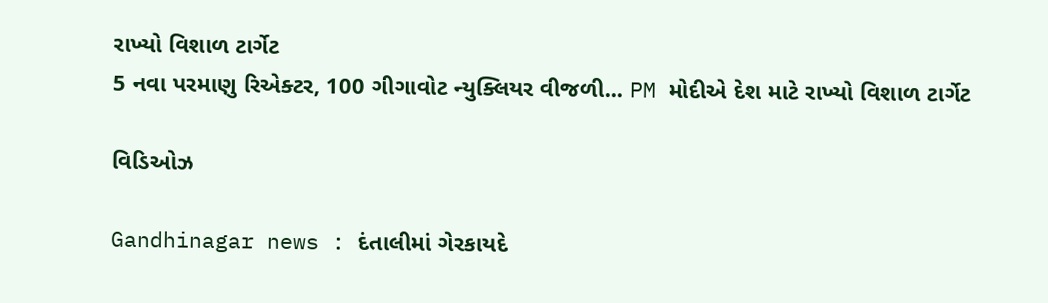રાખ્યો વિશાળ ટાર્ગેટ
5 નવા પરમાણુ રિએક્ટર, 100 ગીગાવોટ ન્યુક્લિયર વીજળી... PM મોદીએ દેશ માટે રાખ્યો વિશાળ ટાર્ગેટ

વિડિઓઝ

Gandhinagar news : દંતાલીમાં ગેરકાયદે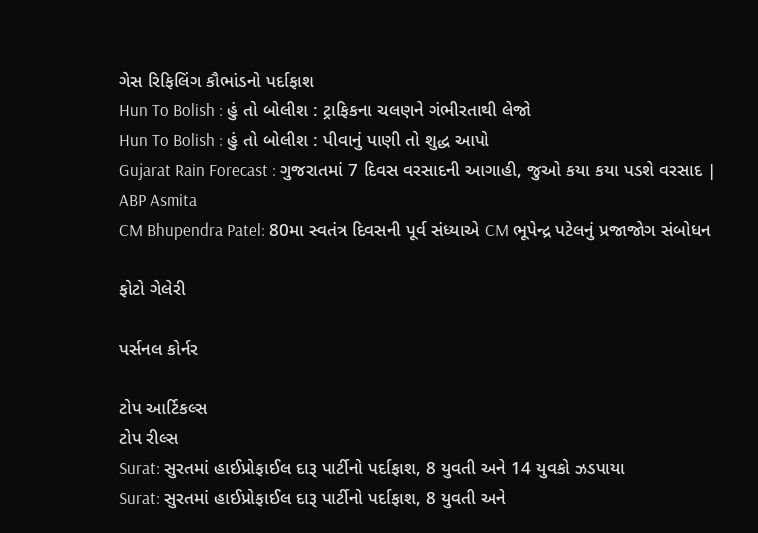ગેસ રિફિલિંગ કૌભાંડનો પર્દાફાશ
Hun To Bolish : હું તો બોલીશ : ટ્રાફિકના ચલણને ગંભીરતાથી લેજો
Hun To Bolish : હું તો બોલીશ : પીવાનું પાણી તો શુદ્ધ આપો
Gujarat Rain Forecast : ગુજરાતમાં 7 દિવસ વરસાદની આગાહી, જુઓ કયા કયા પડશે વરસાદ | ABP Asmita
CM Bhupendra Patel: 80મા સ્વતંત્ર દિવસની પૂર્વ સંધ્યાએ CM ભૂપેન્દ્ર પટેલનું પ્રજાજોગ સંબોધન

ફોટો ગેલેરી

પર્સનલ કોર્નર

ટોપ આર્ટિકલ્સ
ટોપ રીલ્સ
Surat: સુરતમાં હાઈપ્રોફાઈલ દારૂ પાર્ટીનો પર્દાફાશ, 8 યુવતી અને 14 યુવકો ઝડપાયા
Surat: સુરતમાં હાઈપ્રોફાઈલ દારૂ પાર્ટીનો પર્દાફાશ, 8 યુવતી અને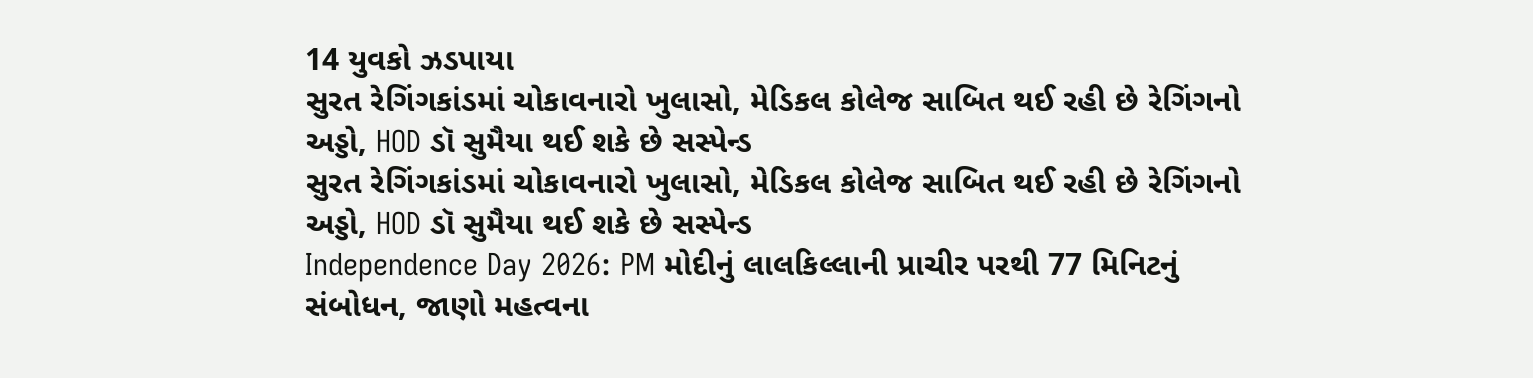14 યુવકો ઝડપાયા
સુરત રેગિંગકાંડમાં ચોકાવનારો ખુલાસો, મેડિકલ કોલેજ સાબિત થઈ રહી છે રેગિંગનો અડ્ડો, HOD ડૉ સુમૈયા થઈ શકે છે સસ્પેન્ડ
સુરત રેગિંગકાંડમાં ચોકાવનારો ખુલાસો, મેડિકલ કોલેજ સાબિત થઈ રહી છે રેગિંગનો અડ્ડો, HOD ડૉ સુમૈયા થઈ શકે છે સસ્પેન્ડ
Independence Day 2026: PM મોદીનું લાલકિલ્લાની પ્રાચીર પરથી 77 મિનિટનું સંબોધન, જાણો મહત્વના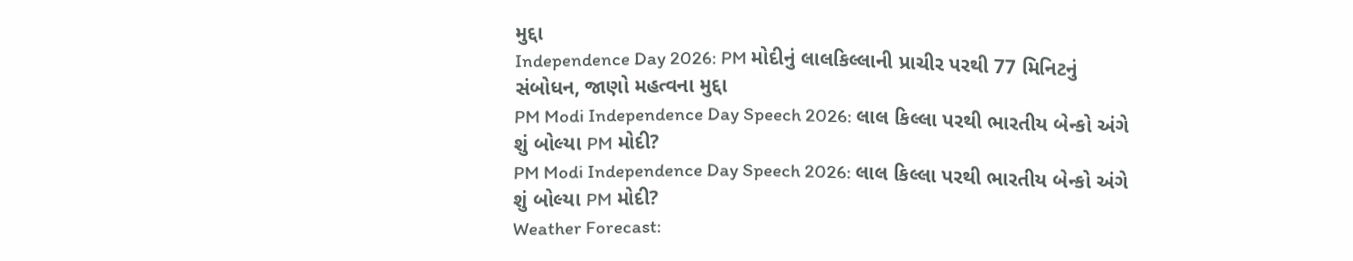મુદ્દા
Independence Day 2026: PM મોદીનું લાલકિલ્લાની પ્રાચીર પરથી 77 મિનિટનું સંબોધન, જાણો મહત્વના મુદ્દા
PM Modi Independence Day Speech 2026: લાલ કિલ્લા પરથી ભારતીય બેન્કો અંગે શું બોલ્યા PM મોદી?
PM Modi Independence Day Speech 2026: લાલ કિલ્લા પરથી ભારતીય બેન્કો અંગે શું બોલ્યા PM મોદી?
Weather Forecast: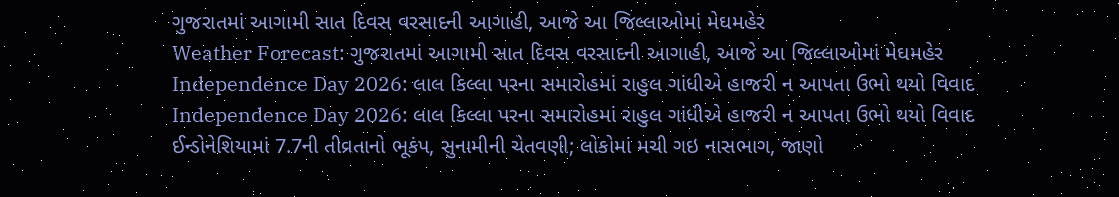ગુજરાતમાં આગામી સાત દિવસ વરસાદની આગાહી, આજે આ જિલ્લાઓમાં મેઘમહેર
Weather Forecast: ગુજરાતમાં આગામી સાત દિવસ વરસાદની આગાહી, આજે આ જિલ્લાઓમાં મેઘમહેર
Independence Day 2026: લાલ કિલ્લા પરના સમારોહમાં રાહુલ ગાંધીએ હાજરી ન આપતા ઉભો થયો વિવાદ
Independence Day 2026: લાલ કિલ્લા પરના સમારોહમાં રાહુલ ગાંધીએ હાજરી ન આપતા ઉભો થયો વિવાદ
ઈન્ડોનેશિયામાં 7.7ની તીવ્રતાનો ભૂકંપ, સુનામીની ચેતવણી; લોકોમાં મચી ગઇ નાસભાગ, જાણો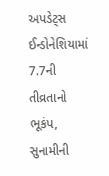અપડેટ્સ
ઈન્ડોનેશિયામાં 7.7ની તીવ્રતાનો ભૂકંપ, સુનામીની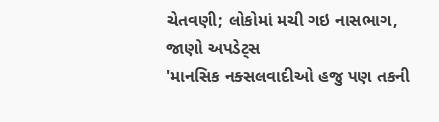ચેતવણી; લોકોમાં મચી ગઇ નાસભાગ, જાણો અપડેટ્સ
'માનસિક નક્સલવાદીઓ હજુ પણ તકની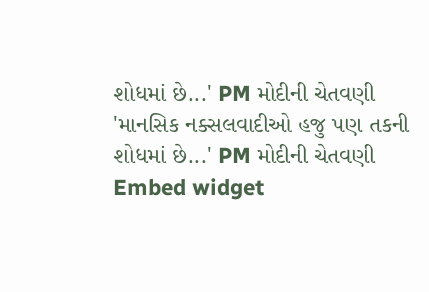શોધમાં છે...' PM મોદીની ચેતવણી
'માનસિક નક્સલવાદીઓ હજુ પણ તકની શોધમાં છે...' PM મોદીની ચેતવણી
Embed widget